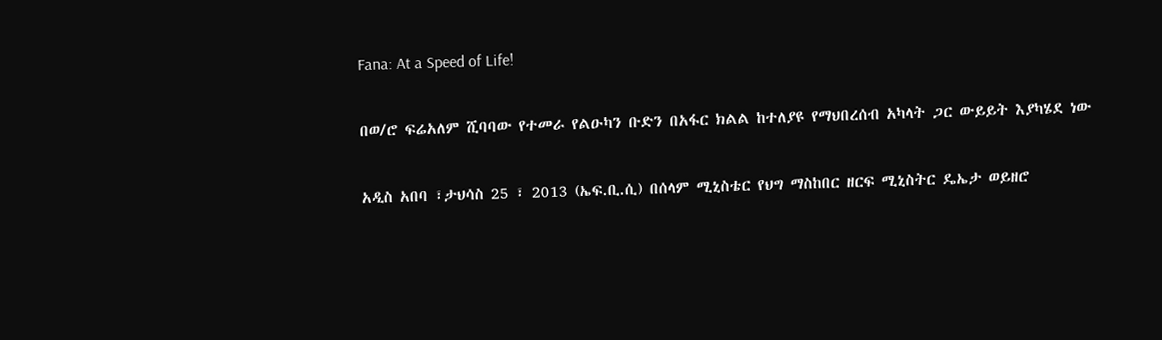Fana: At a Speed of Life!

በወ/ሮ ፍሬአለም ሺባባው የተመራ የልዑካን ቡድን በአፋር ክልል ከተለያዩ የማህበረሰብ አካላት ጋር ውይይት እያካሄደ ነው

አዲስ አበባ ፣ታህሳስ 25 ፣ 2013 (ኤፍ.ቢ.ሲ) በሰላም ሚኒስቴር የህግ ማስከበር ዘርፍ ሚኒስትር ዴኤታ ወይዘሮ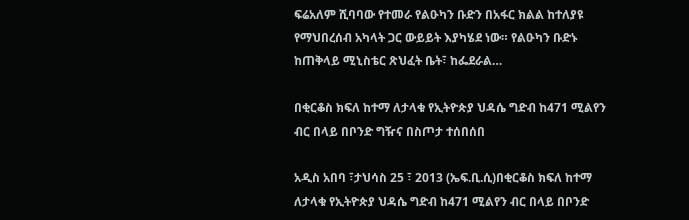ፍሬአለም ሺባባው የተመራ የልዑካን ቡድን በአፋር ክልል ከተለያዩ የማህበረሰብ አካላት ጋር ውይይት እያካሄደ ነው። የልዑካን ቡድኑ ከጠቅላይ ሚኒስቴር ጽህፈት ቤት፣ ከፌደራል…

በቂርቆስ ክፍለ ከተማ ለታላቁ የኢትዮጵያ ህዳሴ ግድብ ከ471 ሚልየን ብር በላይ በቦንድ ግዥና በስጦታ ተሰበሰበ

አዲስ አበባ ፣ታህሳስ 25 ፣ 2013 (ኤፍ.ቢ.ሲ)በቂርቆስ ክፍለ ከተማ ለታላቁ የኢትዮጵያ ህዳሴ ግድብ ከ471 ሚልየን ብር በላይ በቦንድ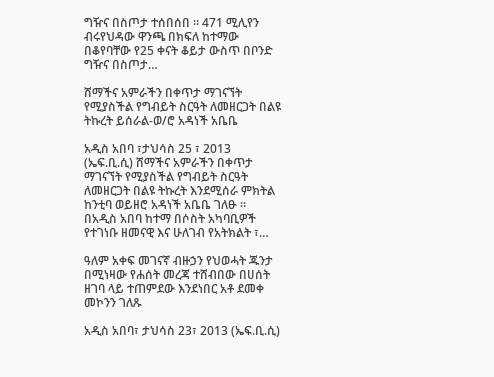ግዥና በስጦታ ተሰበሰበ ። 471 ሚሊየን ብሩየህዳው ዋንጫ በክፍለ ከተማው በቆየባቸው የ25 ቀናት ቆይታ ውስጥ በቦንድ ግዥና በስጦታ…

ሸማችና አምራችን በቀጥታ ማገናኘት የሚያስችል የግብይት ስርዓት ለመዘርጋት በልዩ ትኩረት ይሰራል-ወ/ሮ አዳነች አቤቤ

አዲስ አበባ ፣ታህሳስ 25 ፣ 2013 (ኤፍ.ቢ.ሲ) ሸማችና አምራችን በቀጥታ ማገናኘት የሚያስችል የግብይት ስርዓት ለመዘርጋት በልዩ ትኩረት እንደሚሰራ ምክትል ከንቲባ ወይዘሮ አዳነች አቤቤ ገለፁ ። በአዲስ አበባ ከተማ በሶስት አካባቢዎች የተገነቡ ዘመናዊ እና ሁለገብ የአትክልት ፣…

ዓለም አቀፍ መገናኛ ብዙኃን የህወሓት ጁንታ በሚነዛው የሐሰት መረጃ ተሸብበው በሀሰት ዘገባ ላይ ተጠምደው እንደነበር አቶ ደመቀ መኮንን ገለጹ

አዲስ አበባ፣ ታህሳስ 23፣ 2013 (ኤፍ.ቢ.ሲ)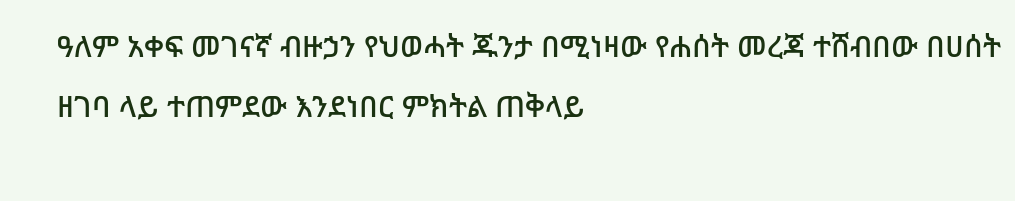ዓለም አቀፍ መገናኛ ብዙኃን የህወሓት ጁንታ በሚነዛው የሐሰት መረጃ ተሸብበው በሀሰት ዘገባ ላይ ተጠምደው እንደነበር ምክትል ጠቅላይ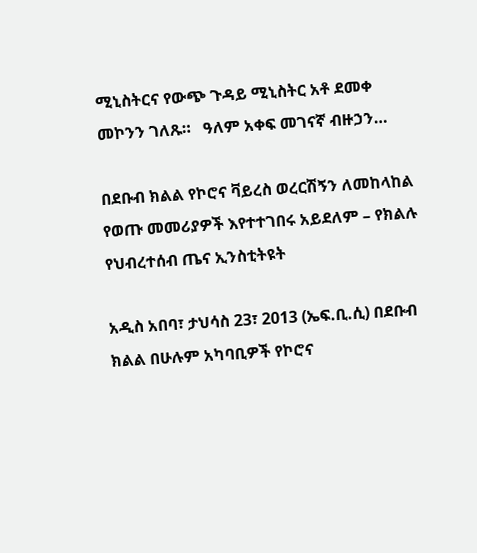ሚኒስትርና የውጭ ጉዳይ ሚኒስትር አቶ ደመቀ መኮንን ገለጹ።   ዓለም አቀፍ መገናኛ ብዙኃን…

በደቡብ ክልል የኮሮና ቫይረስ ወረርሽኝን ለመከላከል የወጡ መመሪያዎች እየተተገበሩ አይደለም – የክልሉ የህብረተሰብ ጤና ኢንስቲትዩት

አዲስ አበባ፣ ታህሳስ 23፣ 2013 (ኤፍ.ቢ.ሲ) በደቡብ ክልል በሁሉም አካባቢዎች የኮሮና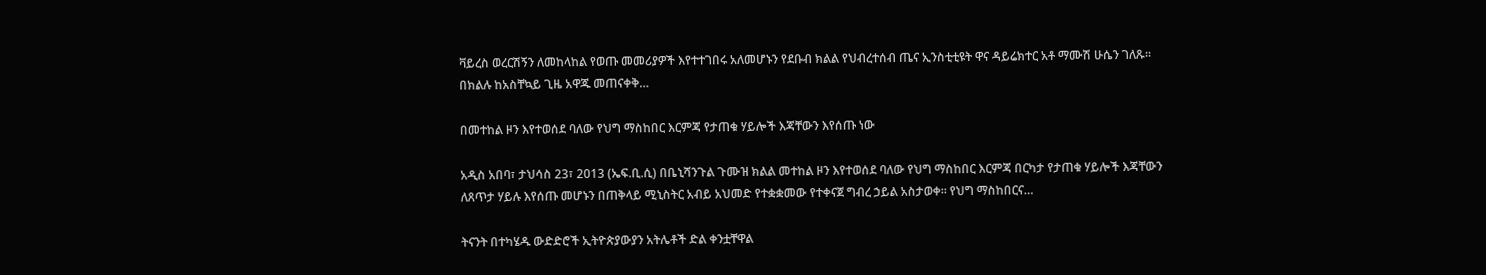ቫይረስ ወረርሽኝን ለመከላከል የወጡ መመሪያዎች እየተተገበሩ አለመሆኑን የደቡብ ክልል የህብረተሰብ ጤና ኢንስቲቲዩት ዋና ዳይሬክተር አቶ ማሙሽ ሁሴን ገለጹ። በክልሉ ከአስቸኳይ ጊዜ አዋጁ መጠናቀቅ…

በመተከል ዞን እየተወሰደ ባለው የህግ ማስከበር እርምጃ የታጠቁ ሃይሎች እጃቸውን እየሰጡ ነው

አዲስ አበባ፣ ታህሳስ 23፣ 2013 (ኤፍ.ቢ.ሲ) በቤኒሻንጉል ጉሙዝ ክልል መተከል ዞን እየተወሰደ ባለው የህግ ማስከበር እርምጃ በርካታ የታጠቁ ሃይሎች እጃቸውን ለጸጥታ ሃይሉ እየሰጡ መሆኑን በጠቅላይ ሚኒስትር አብይ አህመድ የተቋቋመው የተቀናጀ ግብረ ኃይል አስታወቀ። የህግ ማስከበርና…

ትናንት በተካሄዱ ውድድሮች ኢትዮጵያውያን አትሌቶች ድል ቀንቷቸዋል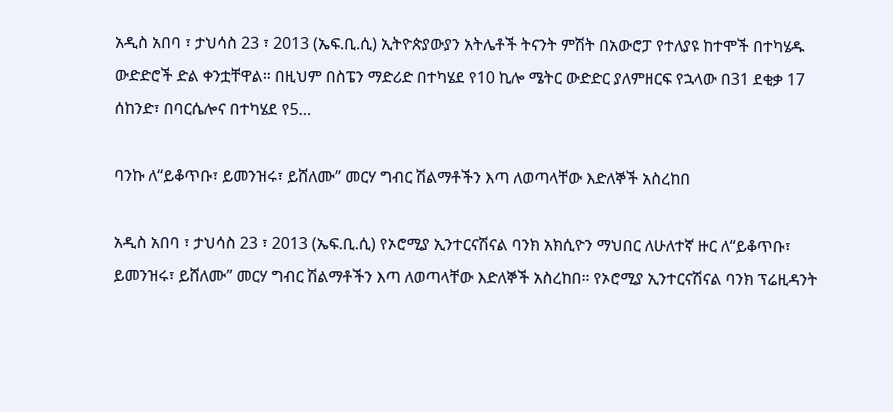አዲስ አበባ ፣ ታህሳስ 23 ፣ 2013 (ኤፍ.ቢ.ሲ) ኢትዮጵያውያን አትሌቶች ትናንት ምሽት በአውሮፓ የተለያዩ ከተሞች በተካሄዱ ውድድሮች ድል ቀንቷቸዋል። በዚህም በስፔን ማድሪድ በተካሄደ የ10 ኪሎ ሜትር ውድድር ያለምዘርፍ የኋላው በ31 ደቂቃ 17 ሰከንድ፣ በባርሴሎና በተካሄደ የ5…

ባንኩ ለ“ይቆጥቡ፣ ይመንዝሩ፣ ይሸለሙ” መርሃ ግብር ሽልማቶችን እጣ ለወጣላቸው እድለኞች አስረከበ

አዲስ አበባ ፣ ታህሳስ 23 ፣ 2013 (ኤፍ.ቢ.ሲ) የኦሮሚያ ኢንተርናሽናል ባንክ አክሲዮን ማህበር ለሁለተኛ ዙር ለ“ይቆጥቡ፣ ይመንዝሩ፣ ይሸለሙ” መርሃ ግብር ሽልማቶችን እጣ ለወጣላቸው እድለኞች አስረከበ። የኦሮሚያ ኢንተርናሽናል ባንክ ፕሬዚዳንት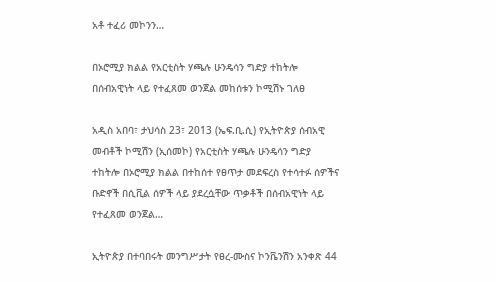አቶ ተፈሪ መኮንን…

በኦሮሚያ ክልል የአርቲስት ሃጫሉ ሁንዴሳን ግድያ ተከትሎ በሰብአዊነት ላይ የተፈጸመ ወንጀል መከሰቱን ኮሚሽኑ ገለፀ

አዲስ አበባ፣ ታህሳስ 23፣ 2013 (ኤፍ.ቢ.ሲ) የኢትዮጵያ ሰብአዊ መብቶች ኮሚሽን (ኢሰመኮ) የአርቲስት ሃጫሉ ሁንዴሳን ግድያ ተከትሎ በኦሮሚያ ክልል በተከሰተ የፀጥታ መደፍረስ የተሳተፉ ሰዎችና ቡድኖች በሲቪል ሰዎች ላይ ያደረሷቸው ጥቃቶች በሰብአዊነት ላይ የተፈጸመ ወንጀል…

ኢትዮጵያ በተባበሩት መንግሥታት የፀረ-ሙስና ኮንቬንሽን አንቀጽ 44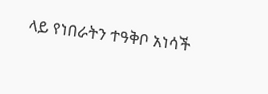ላይ የነበራትን ተዓቅቦ አነሳች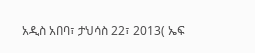አዲስ አበባ፣ ታህሳስ 22፣ 2013( ኤፍ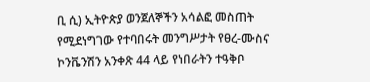ቢ ሲ) ኢትዮጵያ ወንጀለኞችን አሳልፎ መስጠት የሚደነግገው የተባበሩት መንግሥታት የፀረ-ሙስና ኮንቬንሽን አንቀጽ 44 ላይ የነበራትን ተዓቅቦ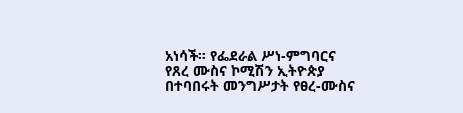አነሳች። የፌደራል ሥነ-ምግባርና የጸረ ሙስና ኮሚሽን ኢትዮጵያ በተባበሩት መንግሥታት የፀረ-ሙስና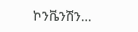ኮንቬንሽን…